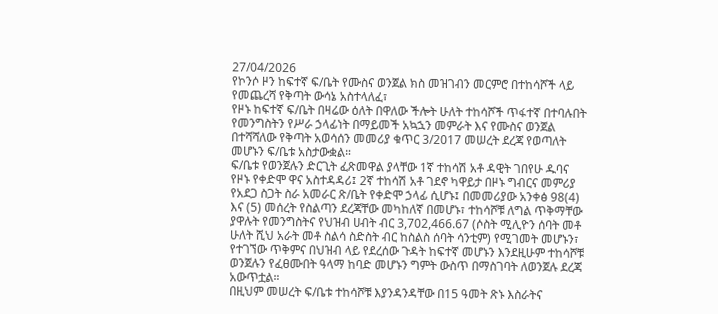27/04/2026
የኮንሶ ዞን ከፍተኛ ፍ/ቤት የሙስና ወንጀል ክስ መዝገብን መርምሮ በተከሳሾች ላይ የመጨረሻ የቅጣት ውሳኔ አስተላለፈ፣
የዞኑ ከፍተኛ ፍ/ቤት በዛሬው ዕለት በዋለው ችሎት ሁለት ተከሳሾች ጥፋተኛ በተባሉበት የመንግስትን የሥራ ኃላፊነት በማይመች አኳኋን መምራት እና የሙስና ወንጀል በተሻሻለው የቅጣት አወሳሰን መመሪያ ቁጥር 3/2017 መሠረት ደረጃ የወጣለት መሆኑን ፍ/ቤቱ አስታውቋል።
ፍ/ቤቱ የወንጀሉን ድርጊት ፈጽመዋል ያላቸው 1ኛ ተከሳሽ አቶ ዳዊት ገበየሁ ዱባና የዞኑ የቀድሞ ዋና አስተዳዳሪ፤ 2ኛ ተከሳሽ አቶ ገደኖ ካዋይታ በዞኑ ግብርና መምሪያ የአደጋ ስጋት ስራ አመራር ጽ/ቤት የቀድሞ ኃላፊ ሲሆኑ፤ በመመሪያው አንቀፅ 98(4) እና (5) መሰረት የስልጣን ደረጃቸው መካከለኛ በመሆኑ፣ ተከሳሾቹ ለግል ጥቅማቸው ያዋሉት የመንግስትና የህዝብ ሀብት ብር 3,702,466.67 (ሶስት ሚሊዮን ሰባት መቶ ሁለት ሺህ አራት መቶ ስልሳ ስድስት ብር ከስልስ ሰባት ሳንቲም) የሚገመት መሆኑን፣ የተገኘው ጥቅምና በህዝብ ላይ የደረሰው ጉዳት ከፍተኛ መሆኑን እንደዚሁም ተከሳሾቹ ወንጀሉን የፈፀሙበት ዓላማ ከባድ መሆኑን ግምት ውስጥ በማስገባት ለወንጀሉ ደረጃ አውጥቷል።
በዚህም መሠረት ፍ/ቤቱ ተከሳሾቹ እያንዳንዳቸው በ15 ዓመት ጽኑ እስራትና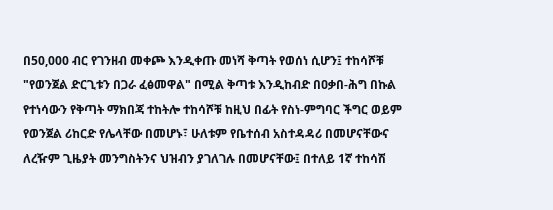በ50,000 ብር የገንዘብ መቀጮ እንዲቀጡ መነሻ ቅጣት የወሰነ ሲሆን፤ ተከሳሾቹ "የወንጀል ድርጊቱን በጋራ ፈፅመዋል" በሚል ቅጣቱ እንዲከብድ በዐቃበ-ሕግ በኩል የተነሳውን የቅጣት ማክበጃ ተከትሎ ተከሳሾቹ ከዚህ በፊት የስነ-ምግባር ችግር ወይም የወንጀል ሪከርድ የሌላቸው በመሆኑ፣ ሁለቱም የቤተሰብ አስተዳዳሪ በመሆናቸውና ለረዥም ጊዜያት መንግስትንና ህዝብን ያገለገሉ በመሆናቸው፤ በተለይ 1ኛ ተከሳሽ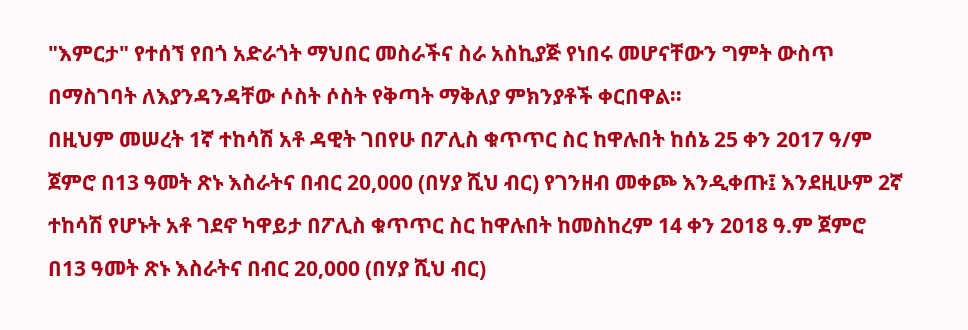"እምርታ" የተሰኘ የበጎ አድራጎት ማህበር መስራችና ስራ አስኪያጅ የነበሩ መሆናቸውን ግምት ውስጥ በማስገባት ለእያንዳንዳቸው ሶስት ሶስት የቅጣት ማቅለያ ምክንያቶች ቀርበዋል።
በዚህም መሠረት 1ኛ ተከሳሽ አቶ ዳዊት ገበየሁ በፖሊስ ቁጥጥር ስር ከዋሉበት ከሰኔ 25 ቀን 2017 ዓ/ም ጀምሮ በ13 ዓመት ጽኑ እስራትና በብር 20,000 (በሃያ ሺህ ብር) የገንዘብ መቀጮ እንዲቀጡ፤ እንደዚሁም 2ኛ ተከሳሽ የሆኑት አቶ ገደኖ ካዋይታ በፖሊስ ቁጥጥር ስር ከዋሉበት ከመስከረም 14 ቀን 2018 ዓ.ም ጀምሮ በ13 ዓመት ጽኑ እስራትና በብር 20,000 (በሃያ ሺህ ብር)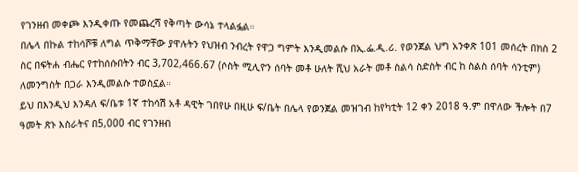የገንዘብ መቀጮ እንዲቀጡ የመጨረሻ የቅጣት ውሳኔ ተላልፏል።
በሌላ በኩል ተከሳሾቹ ለግል ጥቅማቸው ያዋሉትን የህዝብ ንብረት የዋጋ ግምት እንዲመልሱ በኢ.ፌ.ዲ.ሪ. የወንጀል ህግ አንቀጽ 101 መሰረት በክስ 2 ስር በፍትሐ ብሔር የተከሰሱበትን ብር 3,702,466.67 (ሶስት ሚሊዮን ሰባት መቶ ሁለት ሺህ አራት መቶ ስልሳ ስድስት ብር ከ ስልስ ሰባት ሳንቲም) ለመንግስት በጋራ እንዲመልሱ ተወስኗል።
ይህ በእንዲህ እንዳለ ፍ/ቤቱ 1ኛ ተከሳሽ አቶ ዳዊት ገበየሁ በዚሁ ፍ/ቤት በሌላ የወንጀል መዝገብ ከየካቲት 12 ቀን 2018 ዓ.ም በዋለው ችሎት በ7 ዓመት ጽኑ እስራትና በ5,000 ብር የገንዘብ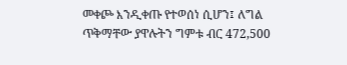መቀጮ እንዲቀጡ የተወሰነ ሲሆን፤ ለግል ጥቅማቸው ያዋሉትን ግምቱ ብር 472,500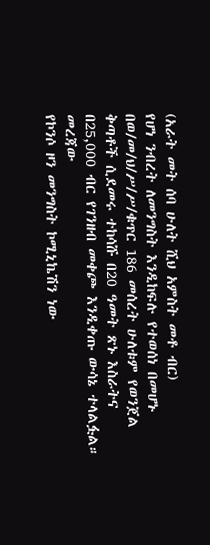(አራት መት ሰባ ሁለት ሺህ አምስት መቶ ብር)
የሆነ ንብረት ለመንግስት እንዲከፍሉ የተወሰነ በመሆኑ በወ/መ/ህ/ሥ/ሥ/ቁጥር 186 መሰረት ሁለቱም የወንጀል ቅጣቶች ሲደመሩ ተከሳሹ በ20 ዓመት ጽኑ እስራትና በ25,000 ብር የገንዘብ መቀጮ እንዲቀጡ ውሳኔ ተላልፏል።
መረጃው
የኮንሶ ዞን መንግስት ኮሚኒኬሽን ነው